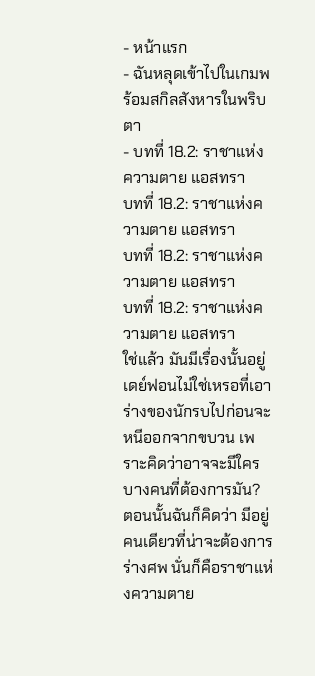- หน้าแรก
- ฉันหลุดเข้าไปในเกมพร้อมสกิลสังหารในพริบตา
- บทที่ 18.2: ราชาแห่งความตาย แอสทรา
บทที่ 18.2: ราชาแห่งความตาย แอสทรา
บทที่ 18.2: ราชาแห่งความตาย แอสทรา
บทที่ 18.2: ราชาแห่งความตาย แอสทรา
ใช่แล้ว มันมีเรื่องนั้นอยู่
เดย์ฟอนไม่ใช่เหรอที่เอาร่างของนักรบไปก่อนจะหนีออกจากขบวน เพราะคิดว่าอาจจะมีใครบางคนที่ต้องการมัน?
ตอนนั้นฉันก็คิดว่า มีอยู่คนเดียวที่น่าจะต้องการร่างศพ นั่นก็คือราชาแห่งความตาย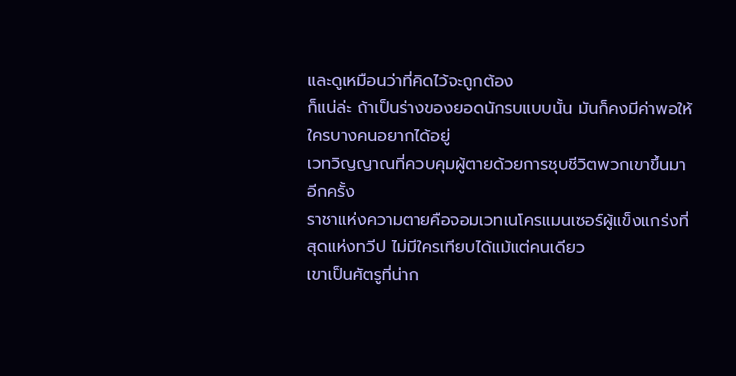และดูเหมือนว่าที่คิดไว้จะถูกต้อง
ก็แน่ล่ะ ถ้าเป็นร่างของยอดนักรบแบบนั้น มันก็คงมีค่าพอให้ใครบางคนอยากได้อยู่
เวทวิญญาณที่ควบคุมผู้ตายด้วยการชุบชีวิตพวกเขาขึ้นมาอีกครั้ง
ราชาแห่งความตายคือจอมเวทเนโครแมนเซอร์ผู้แข็งแกร่งที่สุดแห่งทวีป ไม่มีใครเทียบได้แม้แต่คนเดียว
เขาเป็นศัตรูที่น่าก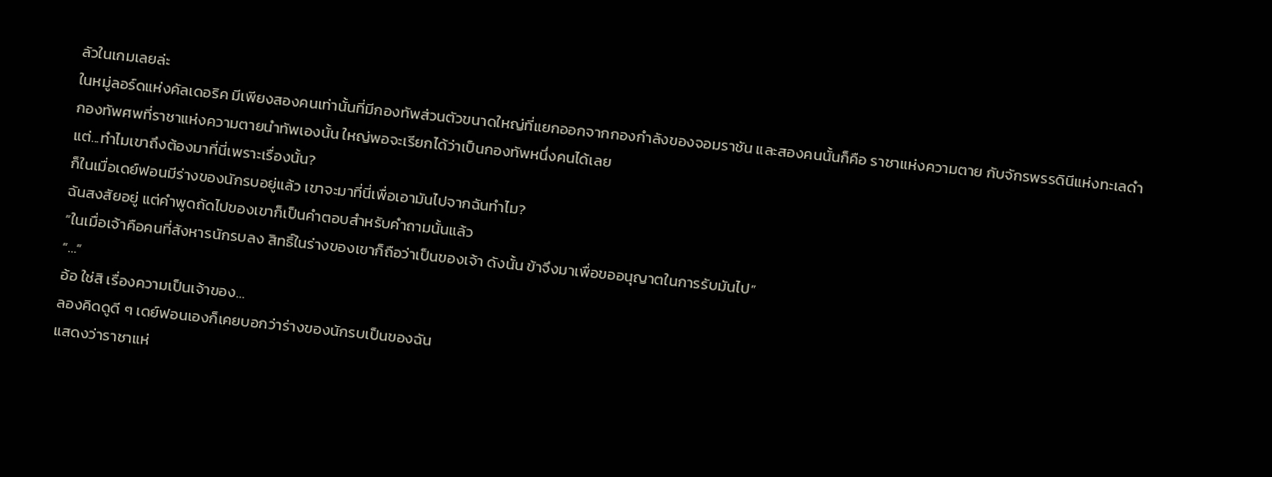ลัวในเกมเลยล่ะ
ในหมู่ลอร์ดแห่งคัลเดอริค มีเพียงสองคนเท่านั้นที่มีกองทัพส่วนตัวขนาดใหญ่ที่แยกออกจากกองกำลังของจอมราชัน และสองคนนั้นก็คือ ราชาแห่งความตาย กับจักรพรรดินีแห่งทะเลดำ
กองทัพศพที่ราชาแห่งความตายนำทัพเองนั้น ใหญ่พอจะเรียกได้ว่าเป็นกองทัพหนึ่งคนได้เลย
แต่...ทำไมเขาถึงต้องมาที่นี่เพราะเรื่องนั้น?
ก็ในเมื่อเดย์ฟอนมีร่างของนักรบอยู่แล้ว เขาจะมาที่นี่เพื่อเอามันไปจากฉันทำไม?
ฉันสงสัยอยู่ แต่คำพูดถัดไปของเขาก็เป็นคำตอบสำหรับคำถามนั้นแล้ว
“ในเมื่อเจ้าคือคนที่สังหารนักรบลง สิทธิ์ในร่างของเขาก็ถือว่าเป็นของเจ้า ดังนั้น ข้าจึงมาเพื่อขออนุญาตในการรับมันไป”
“…”
อ้อ ใช่สิ เรื่องความเป็นเจ้าของ…
ลองคิดดูดี ๆ เดย์ฟอนเองก็เคยบอกว่าร่างของนักรบเป็นของฉัน
แสดงว่าราชาแห่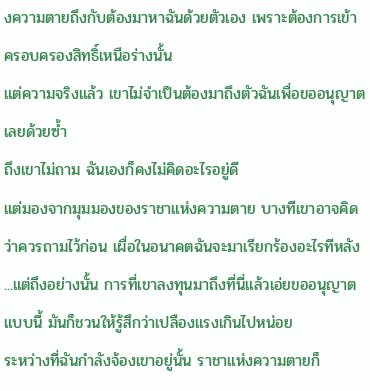งความตายถึงกับต้องมาหาฉันด้วยตัวเอง เพราะต้องการเข้าครอบครองสิทธิ์เหนือร่างนั้น
แต่ความจริงแล้ว เขาไม่จำเป็นต้องมาถึงตัวฉันเพื่อขออนุญาตเลยด้วยซ้ำ
ถึงเขาไม่ถาม ฉันเองก็คงไม่คิดอะไรอยู่ดี
แต่มองจากมุมมองของราชาแห่งความตาย บางทีเขาอาจคิดว่าควรถามไว้ก่อน เผื่อในอนาคตฉันจะมาเรียกร้องอะไรทีหลัง
...แต่ถึงอย่างนั้น การที่เขาลงทุนมาถึงที่นี่แล้วเอ่ยขออนุญาตแบบนี้ มันก็ชวนให้รู้สึกว่าเปลืองแรงเกินไปหน่อย
ระหว่างที่ฉันกำลังจ้องเขาอยู่นั้น ราชาแห่งความตายก็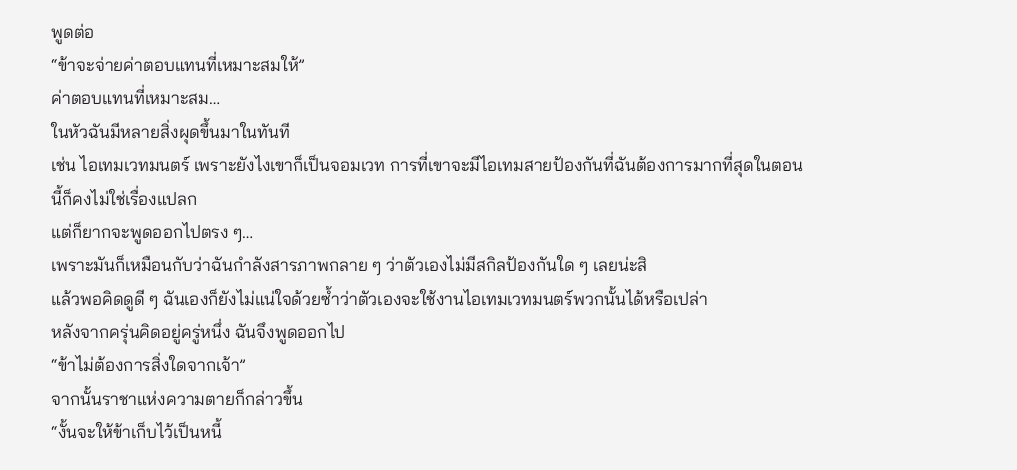พูดต่อ
“ข้าจะจ่ายค่าตอบแทนที่เหมาะสมให้”
ค่าตอบแทนที่เหมาะสม…
ในหัวฉันมีหลายสิ่งผุดขึ้นมาในทันที
เช่น ไอเทมเวทมนตร์ เพราะยังไงเขาก็เป็นจอมเวท การที่เขาจะมีไอเทมสายป้องกันที่ฉันต้องการมากที่สุดในตอนนี้ก็คงไม่ใช่เรื่องแปลก
แต่ก็ยากจะพูดออกไปตรง ๆ…
เพราะมันก็เหมือนกับว่าฉันกำลังสารภาพกลาย ๆ ว่าตัวเองไม่มีสกิลป้องกันใด ๆ เลยน่ะสิ
แล้วพอคิดดูดี ๆ ฉันเองก็ยังไม่แน่ใจด้วยซ้ำว่าตัวเองจะใช้งานไอเทมเวทมนตร์พวกนั้นได้หรือเปล่า
หลังจากครุ่นคิดอยู่ครู่หนึ่ง ฉันจึงพูดออกไป
“ข้าไม่ต้องการสิ่งใดจากเจ้า”
จากนั้นราชาแห่งความตายก็กล่าวขึ้น
“งั้นจะให้ข้าเก็บไว้เป็นหนี้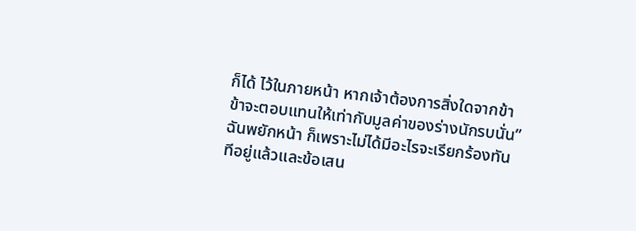ก็ได้ ไว้ในภายหน้า หากเจ้าต้องการสิ่งใดจากข้า ข้าจะตอบแทนให้เท่ากับมูลค่าของร่างนักรบนั่น”
ฉันพยักหน้า ก็เพราะไม่ได้มีอะไรจะเรียกร้องทันทีอยู่แล้วและข้อเสน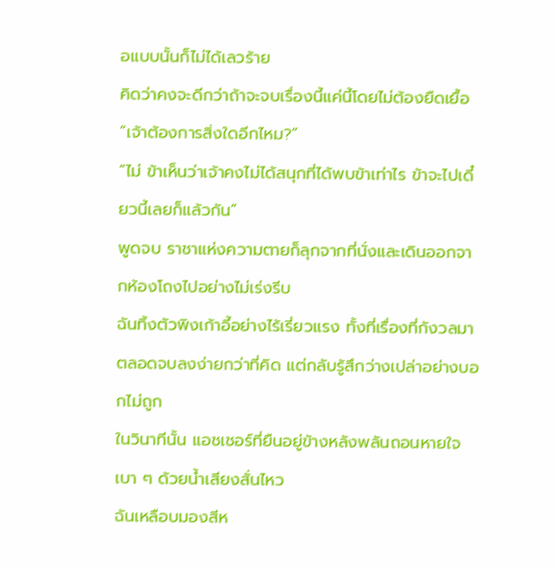อแบบนั้นก็ไม่ได้เลวร้าย
คิดว่าคงจะดีกว่าถ้าจะจบเรื่องนี้แค่นี้โดยไม่ต้องยืดเยื้อ
“เจ้าต้องการสิ่งใดอีกไหม?”
“ไม่ ข้าเห็นว่าเจ้าคงไม่ได้สนุกที่ได้พบข้าเท่าไร ข้าจะไปเดี๋ยวนี้เลยก็แล้วกัน”
พูดจบ ราชาแห่งความตายก็ลุกจากที่นั่งและเดินออกจากห้องโถงไปอย่างไม่เร่งรีบ
ฉันทิ้งตัวพิงเก้าอี้อย่างไร้เรี่ยวแรง ทั้งที่เรื่องที่กังวลมาตลอดจบลงง่ายกว่าที่คิด แต่กลับรู้สึกว่างเปล่าอย่างบอกไม่ถูก
ในวินาทีนั้น แอชเชอร์ที่ยืนอยู่ข้างหลังพลันถอนหายใจเบา ๆ ด้วยน้ำเสียงสั่นไหว
ฉันเหลือบมองสีห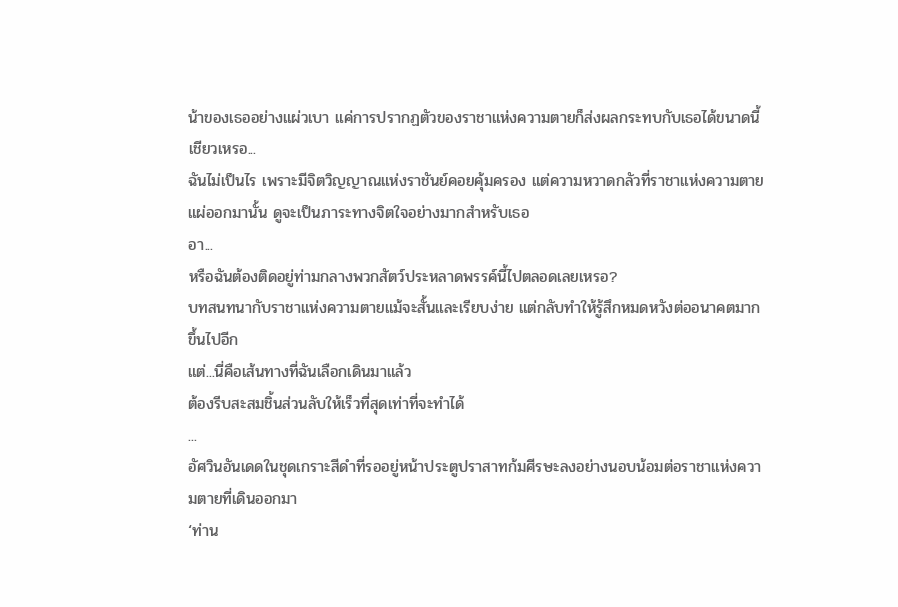น้าของเธออย่างแผ่วเบา แค่การปรากฏตัวของราชาแห่งความตายก็ส่งผลกระทบกับเธอได้ขนาดนี้เชียวเหรอ...
ฉันไม่เป็นไร เพราะมีจิตวิญญาณแห่งราชันย์คอยคุ้มครอง แต่ความหวาดกลัวที่ราชาแห่งความตายแผ่ออกมานั้น ดูจะเป็นภาระทางจิตใจอย่างมากสำหรับเธอ
อา...
หรือฉันต้องติดอยู่ท่ามกลางพวกสัตว์ประหลาดพรรค์นี้ไปตลอดเลยเหรอ?
บทสนทนากับราชาแห่งความตายแม้จะสั้นและเรียบง่าย แต่กลับทำให้รู้สึกหมดหวังต่ออนาคตมากขึ้นไปอีก
แต่...นี่คือเส้นทางที่ฉันเลือกเดินมาแล้ว
ต้องรีบสะสมชิ้นส่วนลับให้เร็วที่สุดเท่าที่จะทำได้
...
อัศวินอันเดดในชุดเกราะสีดำที่รออยู่หน้าประตูปราสาทก้มศีรษะลงอย่างนอบน้อมต่อราชาแห่งความตายที่เดินออกมา
‘ท่าน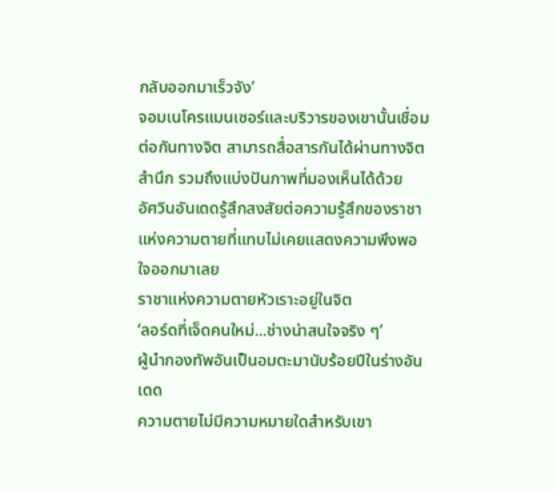กลับออกมาเร็วจัง’
จอมเนโครแมนเซอร์และบริวารของเขานั้นเชื่อมต่อกันทางจิต สามารถสื่อสารกันได้ผ่านทางจิตสำนึก รวมถึงแบ่งปันภาพที่มองเห็นได้ด้วย
อัศวินอันเดดรู้สึกสงสัยต่อความรู้สึกของราชาแห่งความตายที่แทบไม่เคยแสดงความพึงพอใจออกมาเลย
ราชาแห่งความตายหัวเราะอยู่ในจิต
‘ลอร์ดที่เจ็ดคนใหม่...ช่างน่าสนใจจริง ๆ’
ผู้นำกองทัพอันเป็นอมตะมานับร้อยปีในร่างอันเดด
ความตายไม่มีความหมายใดสำหรับเขา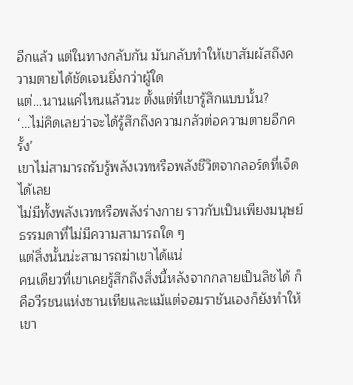อีกแล้ว แต่ในทางกลับกัน มันกลับทำให้เขาสัมผัสถึงความตายได้ชัดเจนยิ่งกว่าผู้ใด
แต่...นานแค่ไหนแล้วนะ ตั้งแต่ที่เขารู้สึกแบบนั้น?
‘...ไม่คิดเลยว่าจะได้รู้สึกถึงความกลัวต่อความตายอีกครั้ง’
เขาไม่สามารถรับรู้พลังเวทหรือพลังชีวิตจากลอร์ดที่เจ็ดได้เลย
ไม่มีทั้งพลังเวทหรือพลังร่างกาย ราวกับเป็นเพียงมนุษย์ธรรมดาที่ไม่มีความสามารถใด ๆ
แต่สิ่งนั้นน่ะสามารถฆ่าเขาได้แน่
คนเดียวที่เขาเคยรู้สึกถึงสิ่งนี้หลังจากกลายเป็นลิชได้ ก็คือวีรชนแห่งซานเทียและแม้แต่จอมราชันเองก็ยังทำให้เขา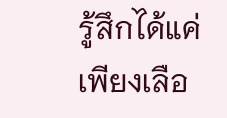รู้สึกได้แค่เพียงเลือ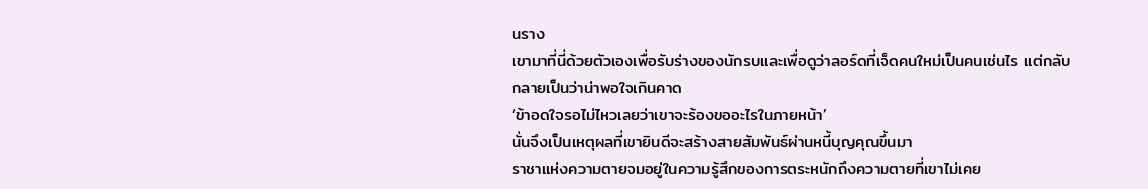นราง
เขามาที่นี่ด้วยตัวเองเพื่อรับร่างของนักรบและเพื่อดูว่าลอร์ดที่เจ็ดคนใหม่เป็นคนเช่นไร แต่กลับกลายเป็นว่าน่าพอใจเกินคาด
‘ข้าอดใจรอไม่ไหวเลยว่าเขาจะร้องขออะไรในภายหน้า’
นั่นจึงเป็นเหตุผลที่เขายินดีจะสร้างสายสัมพันธ์ผ่านหนี้บุญคุณขึ้นมา
ราชาแห่งความตายจมอยู่ในความรู้สึกของการตระหนักถึงความตายที่เขาไม่เคย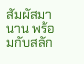สัมผัสมานาน พร้อมกับสลัก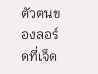ตัวตนของลอร์ดที่เจ็ด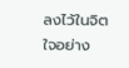ลงไว้ในจิตใจอย่าง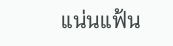แน่นแฟ้น